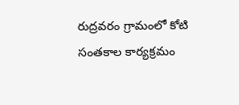రుద్రవరం గ్రామంలో కోటి సంతకాల కార్యక్రమం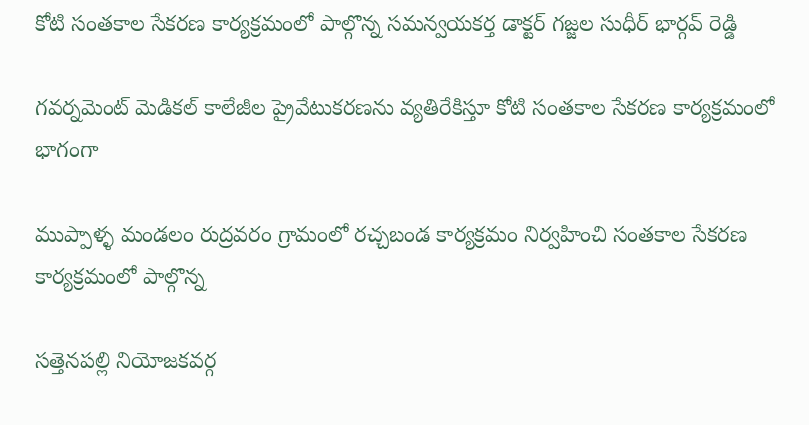కోటి సంతకాల సేకరణ కార్యక్రమంలో పాల్గొన్న సమన్వయకర్త డాక్టర్ గజ్జల సుధీర్ భార్గవ్ రెడ్డి

గవర్నమెంట్ మెడికల్ కాలేజీల ప్రైవేటుకరణను వ్యతిరేకిస్తూ కోటి సంతకాల సేకరణ కార్యక్రమంలో భాగంగా

ముప్పాళ్ళ మండలం రుద్రవరం గ్రామంలో రచ్చబండ కార్యక్రమం నిర్వహించి సంతకాల సేకరణ కార్యక్రమంలో పాల్గొన్న

సత్తెనపల్లి నియోజకవర్గ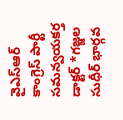వైఎస్ఆర్ కాంగ్రెస్ పార్టీ సమన్వయకర్త డాక్టర్ *గజ్జల సుధీర్ భార్గవ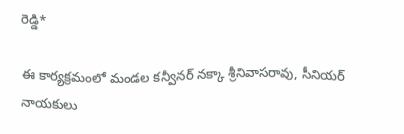రెడ్డి*

ఈ కార్యక్రమంలో మండల కన్వీనర్ నక్కా శ్రీనివాసరావు, సీనియర్ నాయకులు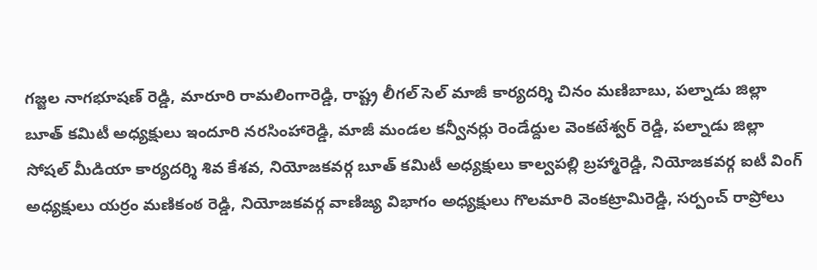గజ్జల నాగభూషణ్ రెడ్డి, మారూరి రామలింగారెడ్డి, రాష్ట్ర లీగల్ సెల్ మాజీ కార్యదర్శి చినం మణిబాబు, పల్నాడు జిల్లా బూత్ కమిటీ అధ్యక్షులు ఇందూరి నరసింహారెడ్డి, మాజీ మండల కన్వీనర్లు రెండేద్దుల వెంకటేశ్వర్ రెడ్డి, పల్నాడు జిల్లా సోషల్ మీడియా కార్యదర్శి శివ కేశవ, నియోజకవర్గ బూత్ కమిటీ అధ్యక్షులు కాల్వపల్లి బ్రహ్మారెడ్డి, నియోజకవర్గ ఐటీ వింగ్ అధ్యక్షులు యర్రం మణికంఠ రెడ్డి, నియోజకవర్గ వాణిజ్య విభాగం అధ్యక్షులు గొలమారి వెంకట్రామిరెడ్డి, సర్పంచ్ రాప్రోలు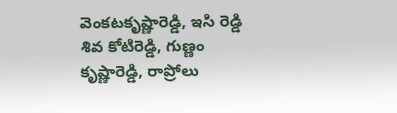వెంకటకృష్ణారెడ్డి, ఇసి రెడ్డి శివ కోటిరెడ్డి, గుణ్ణం కృష్ణారెడ్డి, రాప్రోలు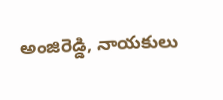అంజిరెడ్డి, నాయకులు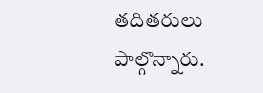తదితరులు పాల్గొన్నారు.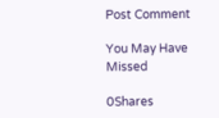Post Comment

You May Have Missed

0Shares